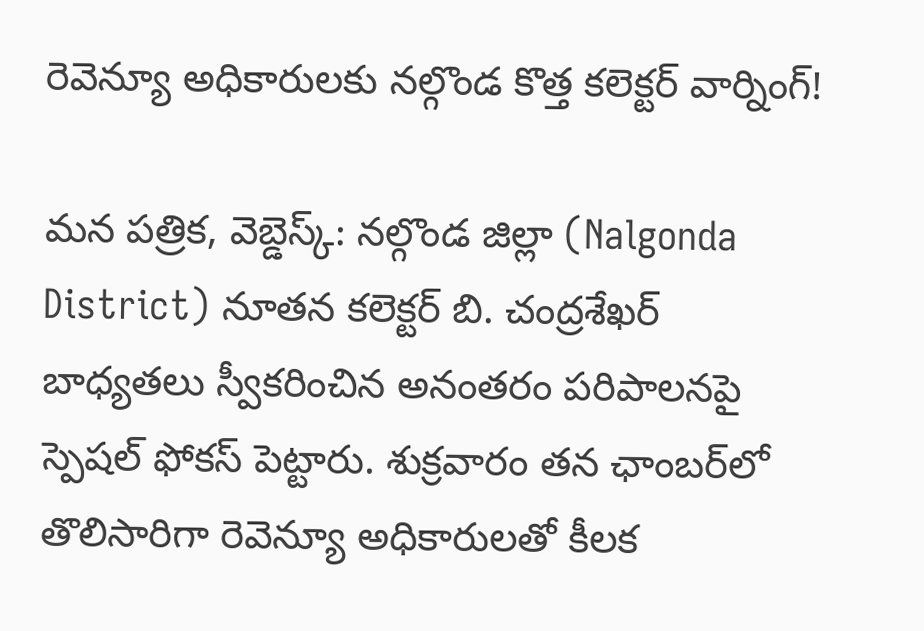రెవెన్యూ అధికారులకు నల్గొండ కొత్త కలెక్టర్ వార్నింగ్!

మన పత్రిక, వెబ్డెస్క్: నల్గొండ జిల్లా (Nalgonda District) నూతన కలెక్టర్ బి. చంద్రశేఖర్ బాధ్యతలు స్వీకరించిన అనంతరం పరిపాలనపై స్పెషల్ ఫోకస్ పెట్టారు. శుక్రవారం తన ఛాంబర్‌లో తొలిసారిగా రెవెన్యూ అధికారులతో కీలక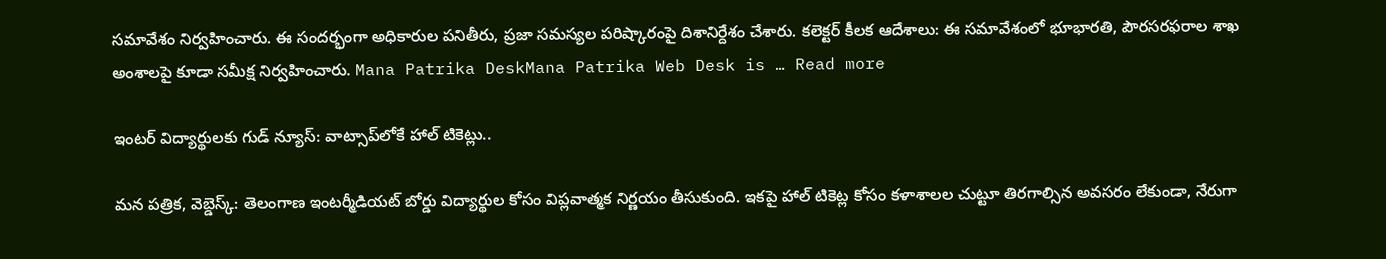సమావేశం నిర్వహించారు. ఈ సందర్భంగా అధికారుల పనితీరు, ప్రజా సమస్యల పరిష్కారంపై దిశానిర్దేశం చేశారు. కలెక్టర్ కీలక ఆదేశాలు: ఈ సమావేశంలో భూభారతి, పౌరసరఫరాల శాఖ అంశాలపై కూడా సమీక్ష నిర్వహించారు. Mana Patrika DeskMana Patrika Web Desk is … Read more

ఇంటర్ విద్యార్థులకు గుడ్ న్యూస్: వాట్సాప్‌లోకే హాల్ టికెట్లు..

మన పత్రిక, వెబ్డెస్క్: తెలంగాణ ఇంటర్మీడియట్ బోర్డు విద్యార్థుల కోసం విప్లవాత్మక నిర్ణయం తీసుకుంది. ఇకపై హాల్ టికెట్ల కోసం కళాశాలల చుట్టూ తిరగాల్సిన అవసరం లేకుండా, నేరుగా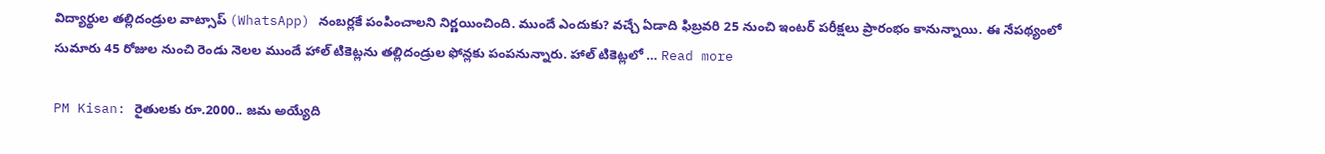విద్యార్థుల తల్లిదండ్రుల వాట్సాప్‌ (WhatsApp) నంబర్లకే పంపించాలని నిర్ణయించింది. ముందే ఎందుకు? వచ్చే ఏడాది ఫిబ్రవరి 25 నుంచి ఇంటర్ పరీక్షలు ప్రారంభం కానున్నాయి. ఈ నేపథ్యంలో సుమారు 45 రోజుల నుంచి రెండు నెలల ముందే హాల్ టికెట్లను తల్లిదండ్రుల ఫోన్లకు పంపనున్నారు. హాల్ టికెట్లలో … Read more

PM Kisan: రైతులకు రూ.2000.. జమ అయ్యేది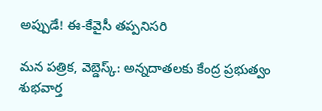అప్పుడే! ఈ-కేవైసీ తప్పనిసరి

మన పత్రిక, వెబ్డెస్క్: అన్నదాతలకు కేంద్ర ప్రభుత్వం శుభవార్త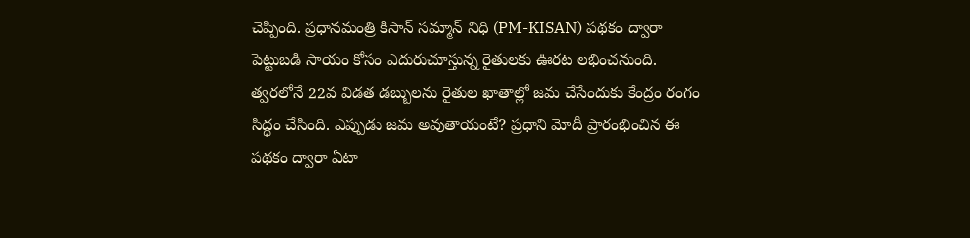చెప్పింది. ప్రధానమంత్రి కిసాన్ సమ్మాన్ నిధి (PM-KISAN) పథకం ద్వారా పెట్టుబడి సాయం కోసం ఎదురుచూస్తున్న రైతులకు ఊరట లభించనుంది. త్వరలోనే 22వ విడత డబ్బులను రైతుల ఖాతాల్లో జమ చేసేందుకు కేంద్రం రంగం సిద్ధం చేసింది. ఎప్పుడు జమ అవుతాయంటే? ప్రధాని మోదీ ప్రారంభించిన ఈ పథకం ద్వారా ఏటా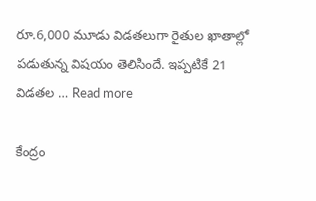రూ.6,000 మూడు విడతలుగా రైతుల ఖాతాల్లో పడుతున్న విషయం తెలిసిందే. ఇప్పటికే 21 విడతల … Read more

కేంద్రం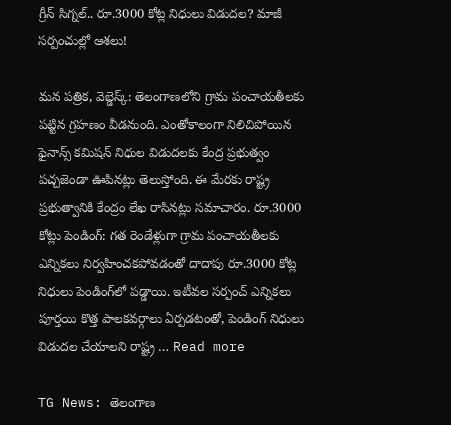గ్రీన్ సిగ్నల్.. రూ.3000 కోట్ల నిధులు విడుదల? మాజీ సర్పంచుల్లో ఆశలు!

మన పత్రిక, వెబ్డెస్క్: తెలంగాణలోని గ్రామ పంచాయతీలకు పట్టిన గ్రహణం వీడనుంది. ఎంతోకాలంగా నిలిచిపోయిన ఫైనాన్స్ కమిషన్ నిధుల విడుదలకు కేంద్ర ప్రభుత్వం పచ్చజెండా ఊపినట్లు తెలుస్తోంది. ఈ మేరకు రాష్ట్ర ప్రభుత్వానికి కేంద్రం లేఖ రాసినట్లు సమాచారం. రూ.3000 కోట్లు పెండింగ్: గత రెండేళ్లుగా గ్రామ పంచాయతీలకు ఎన్నికలు నిర్వహించకపోవడంతో దాదాపు రూ.3000 కోట్ల నిధులు పెండింగ్‌లో పడ్డాయి. ఇటీవల సర్పంచ్ ఎన్నికలు పూర్తయి కొత్త పాలకవర్గాలు ఏర్పడటంతో, పెండింగ్ నిధులు విడుదల చేయాలని రాష్ట్ర … Read more

TG News: తెలంగాణ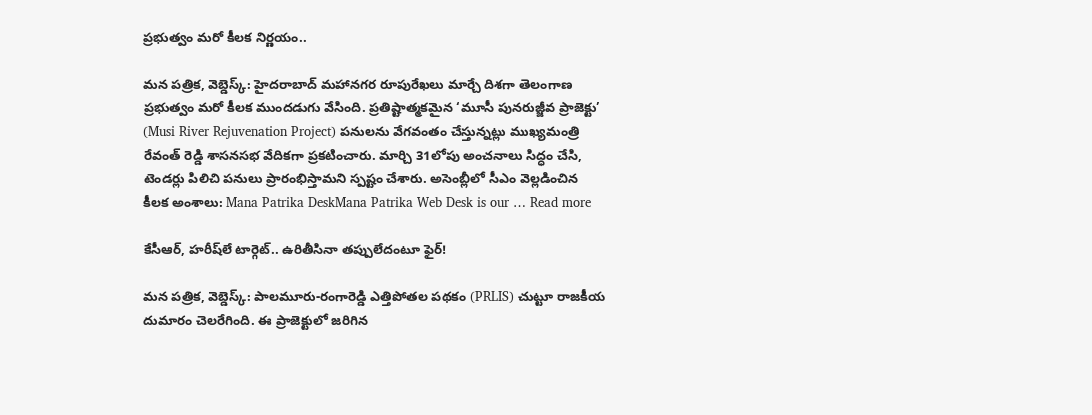ప్రభుత్వం మరో కీలక నిర్ణయం..

మన పత్రిక, వెబ్డెస్క్: హైదరాబాద్ మహానగర రూపురేఖలు మార్చే దిశగా తెలంగాణ ప్రభుత్వం మరో కీలక ముందడుగు వేసింది. ప్రతిష్టాత్మకమైన ‘మూసీ పునరుజ్జీవ ప్రాజెక్టు’ (Musi River Rejuvenation Project) పనులను వేగవంతం చేస్తున్నట్లు ముఖ్యమంత్రి రేవంత్ రెడ్డి శాసనసభ వేదికగా ప్రకటించారు. మార్చి 31లోపు అంచనాలు సిద్ధం చేసి, టెండర్లు పిలిచి పనులు ప్రారంభిస్తామని స్పష్టం చేశారు. అసెంబ్లీలో సీఎం వెల్లడించిన కీలక అంశాలు: Mana Patrika DeskMana Patrika Web Desk is our … Read more

కేసీఆర్, హరీష్‌లే టార్గెట్.. ఉరితీసినా తప్పులేదంటూ ఫైర్!

మన పత్రిక, వెబ్డెస్క్: పాలమూరు-రంగారెడ్డి ఎత్తిపోతల పథకం (PRLIS) చుట్టూ రాజకీయ దుమారం చెలరేగింది. ఈ ప్రాజెక్టులో జరిగిన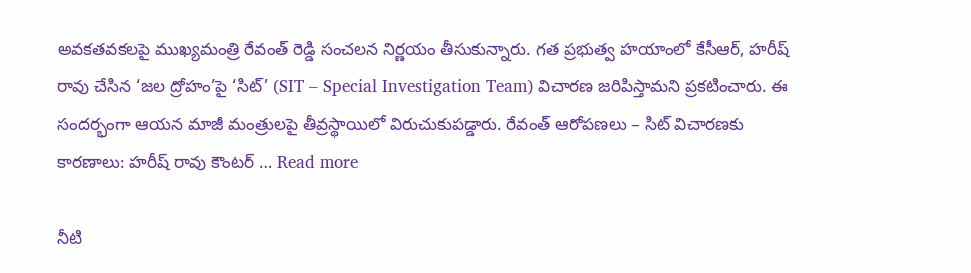అవకతవకలపై ముఖ్యమంత్రి రేవంత్ రెడ్డి సంచలన నిర్ణయం తీసుకున్నారు. గత ప్రభుత్వ హయాంలో కేసీఆర్, హరీష్ రావు చేసిన ‘జల ద్రోహం’పై ‘సిట్’ (SIT – Special Investigation Team) విచారణ జరిపిస్తామని ప్రకటించారు. ఈ సందర్భంగా ఆయన మాజీ మంత్రులపై తీవ్రస్థాయిలో విరుచుకుపడ్డారు. రేవంత్ ఆరోపణలు – సిట్ విచారణకు కారణాలు: హరీష్ రావు కౌంటర్ … Read more

నీటి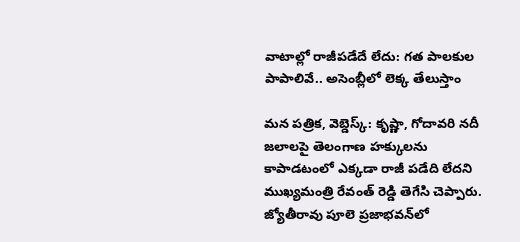వాటాల్లో రాజీపడేదే లేదు: గత పాలకుల పాపాలివే.. అసెంబ్లీలో లెక్క తేలుస్తాం

మన పత్రిక, వెబ్డెస్క్: కృష్ణా, గోదావరి నదీ జలాలపై తెలంగాణ హక్కులను కాపాడటంలో ఎక్కడా రాజీ పడేది లేదని ముఖ్యమంత్రి రేవంత్ రెడ్డి తెగేసి చెప్పారు. జ్యోతీరావు పూలె ప్రజాభవన్‌లో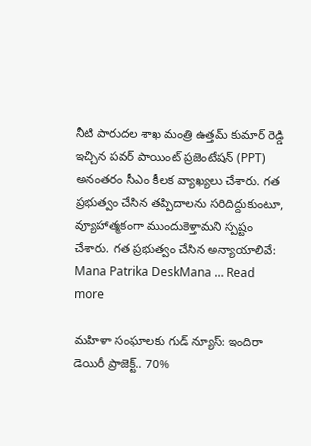నీటి పారుదల శాఖ మంత్రి ఉత్తమ్ కుమార్ రెడ్డి ఇచ్చిన పవర్ పాయింట్ ప్రజెంటేషన్ (PPT) అనంతరం సీఎం కీలక వ్యాఖ్యలు చేశారు. గత ప్రభుత్వం చేసిన తప్పిదాలను సరిదిద్దుకుంటూ, వ్యూహాత్మకంగా ముందుకెళ్తామని స్పష్టం చేశారు. గత ప్రభుత్వం చేసిన అన్యాయాలివే: Mana Patrika DeskMana … Read more

మహిళా సంఘాలకు గుడ్ న్యూస్: ఇందిరా డెయిరీ ప్రాజెక్ట్.. 70%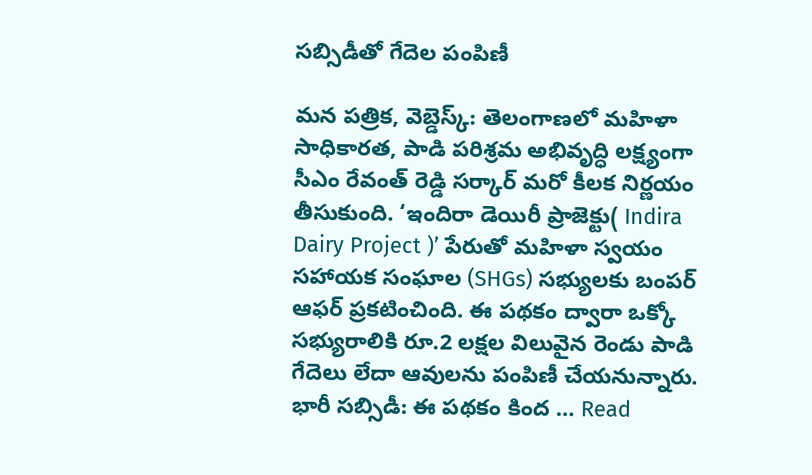సబ్సిడీతో గేదెల పంపిణీ

మన పత్రిక, వెబ్డెస్క్: తెలంగాణలో మహిళా సాధికారత, పాడి పరిశ్రమ అభివృద్ధి లక్ష్యంగా సీఎం రేవంత్ రెడ్డి సర్కార్ మరో కీలక నిర్ణయం తీసుకుంది. ‘ఇందిరా డెయిరీ ప్రాజెక్టు( Indira Dairy Project )’ పేరుతో మహిళా స్వయం సహాయక సంఘాల (SHGs) సభ్యులకు బంపర్ ఆఫర్ ప్రకటించింది. ఈ పథకం ద్వారా ఒక్కో సభ్యురాలికి రూ.2 లక్షల విలువైన రెండు పాడి గేదెలు లేదా ఆవులను పంపిణీ చేయనున్నారు. భారీ సబ్సిడీ: ఈ పథకం కింద … Read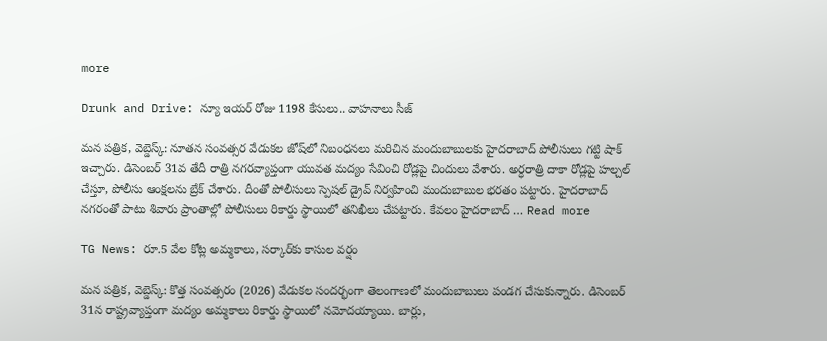more

Drunk and Drive: న్యూ ఇయర్ రోజు 1198 కేసులు.. వాహనాలు సీజ్

మన పత్రిక, వెబ్డెస్క్: నూతన సంవత్సర వేడుకల జోష్‌లో నిబంధనలు మరిచిన మందుబాబులకు హైదరాబాద్ పోలీసులు గట్టి షాక్ ఇచ్చారు. డిసెంబర్ 31వ తేదీ రాత్రి నగరవ్యాప్తంగా యువత మద్యం సేవించి రోడ్లపై చిందులు వేశారు. అర్ధరాత్రి దాకా రోడ్లపై హల్చల్ చేస్తూ, పోలీసు ఆంక్షలను బ్రేక్ చేశారు. దీంతో పోలీసులు స్పెషల్ డ్రైవ్ నిర్వహించి మందుబాబుల భరతం పట్టారు. హైదరాబాద్ నగరంతో పాటు శివారు ప్రాంతాల్లో పోలీసులు రికార్డు స్థాయిలో తనిఖీలు చేపట్టారు. కేవలం హైదరాబాద్ … Read more

TG News: రూ.5 వేల కోట్ల అమ్మకాలు, సర్కార్‌కు కాసుల వర్షం

మన పత్రిక, వెబ్డెస్క్: కొత్త సంవత్సరం (2026) వేడుకల సందర్భంగా తెలంగాణలో మందుబాబులు పండగ చేసుకున్నారు. డిసెంబర్ 31న రాష్ట్రవ్యాప్తంగా మద్యం అమ్మకాలు రికార్డు స్థాయిలో నమోదయ్యాయి. బార్లు,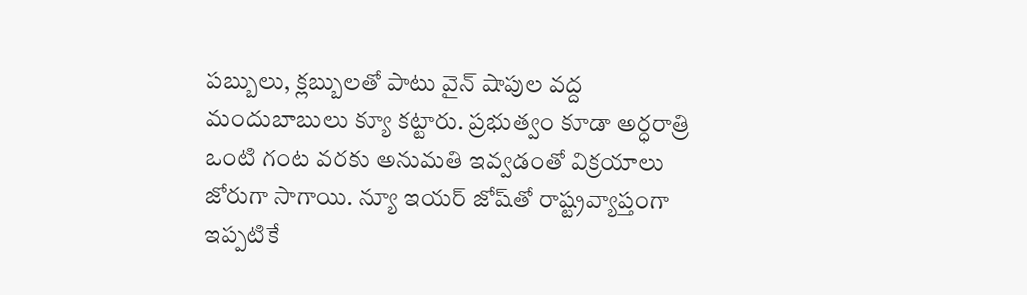పబ్బులు, క్లబ్బులతో పాటు వైన్ షాపుల వద్ద మందుబాబులు క్యూ కట్టారు. ప్రభుత్వం కూడా అర్ధరాత్రి ఒంటి గంట వరకు అనుమతి ఇవ్వడంతో విక్రయాలు జోరుగా సాగాయి. న్యూ ఇయర్ జోష్‌తో రాష్ట్రవ్యాప్తంగా ఇప్పటికే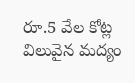రూ.5 వేల కోట్ల విలువైన మద్యం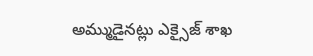అమ్ముడైనట్లు ఎక్సైజ్ శాఖ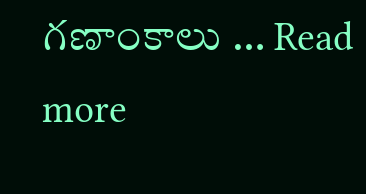గణాంకాలు … Read more